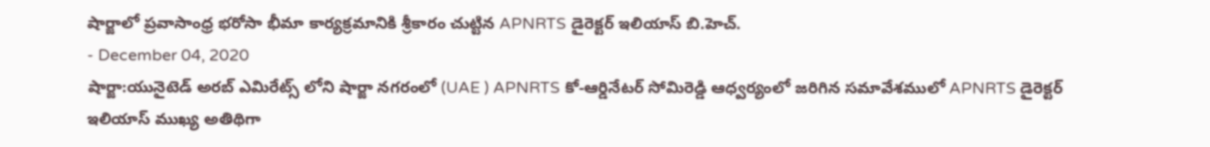షార్జాలో ప్రవాసాంధ్ర భరోసా భీమా కార్యక్రమానికి శ్రీకారం చుట్టిన APNRTS డైరెక్టర్ ఇలియాస్ బి.హెచ్.
- December 04, 2020
షార్జా:యునైటెడ్ అరబ్ ఎమిరేట్స్ లోని షార్జా నగరంలో (UAE ) APNRTS కో-ఆర్డినేటర్ సోమిరెడ్డి ఆధ్వర్యంలో జరిగిన సమావేశములో APNRTS డైరెక్టర్ ఇలియాస్ ముఖ్య అతిథిగా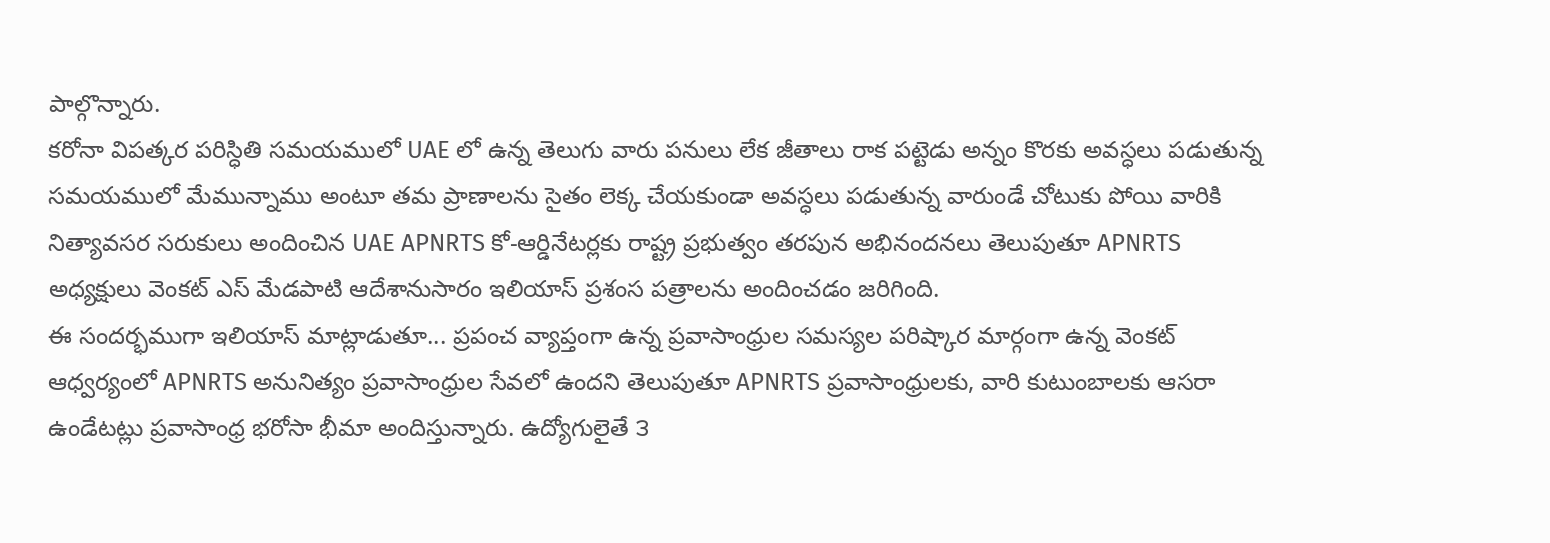పాల్గొన్నారు.
కరోనా విపత్కర పరిస్ధితి సమయములో UAE లో ఉన్న తెలుగు వారు పనులు లేక జీతాలు రాక పట్టెడు అన్నం కొరకు అవస్ధలు పడుతున్న సమయములో మేమున్నాము అంటూ తమ ప్రాణాలను సైతం లెక్క చేయకుండా అవస్ధలు పడుతున్న వారుండే చోటుకు పోయి వారికి నిత్యావసర సరుకులు అందించిన UAE APNRTS కో-ఆర్డినేటర్లకు రాష్ట్ర ప్రభుత్వం తరపున అభినందనలు తెలుపుతూ APNRTS అధ్యక్షులు వెంకట్ ఎస్ మేడపాటి ఆదేశానుసారం ఇలియాస్ ప్రశంస పత్రాలను అందించడం జరిగింది.
ఈ సందర్భముగా ఇలియాస్ మాట్లాడుతూ... ప్రపంచ వ్యాప్తంగా ఉన్న ప్రవాసాంధ్రుల సమస్యల పరిష్కార మార్గంగా ఉన్న వెంకట్ ఆధ్వర్యంలో APNRTS అనునిత్యం ప్రవాసాంధ్రుల సేవలో ఉందని తెలుపుతూ APNRTS ప్రవాసాంధ్రులకు, వారి కుటుంబాలకు ఆసరా ఉండేటట్లు ప్రవాసాంధ్ర భరోసా భీమా అందిస్తున్నారు. ఉద్యోగులైతే ౩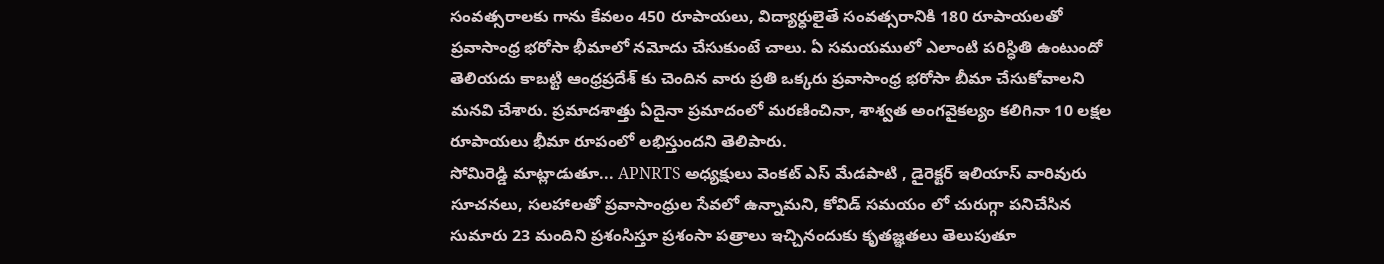సంవత్సరాలకు గాను కేవలం 450 రూపాయలు, విద్యార్ధులైతే సంవత్సరానికి 180 రూపాయలతో ప్రవాసాంధ్ర భరోసా భీమాలో నమోదు చేసుకుంటే చాలు. ఏ సమయములో ఎలాంటి పరిస్ధితి ఉంటుందో తెలియదు కాబట్టి ఆంధ్రప్రదేశ్ కు చెందిన వారు ప్రతి ఒక్కరు ప్రవాసాంధ్ర భరోసా బీమా చేసుకోవాలని మనవి చేశారు. ప్రమాదశాత్తు ఏదైనా ప్రమాదంలో మరణించినా, శాశ్వత అంగవైకల్యం కలిగినా 10 లక్షల రూపాయలు భీమా రూపంలో లభిస్తుందని తెలిపారు.
సోమిరెడ్డి మాట్లాడుతూ... APNRTS అధ్యక్షులు వెంకట్ ఎస్ మేడపాటి , డైరెక్టర్ ఇలియాస్ వారివురు సూచనలు, సలహాలతో ప్రవాసాంధ్రుల సేవలో ఉన్నామని, కోవిడ్ సమయం లో చురుగ్గా పనిచేసిన సుమారు 23 మందిని ప్రశంసిస్తూ ప్రశంసా పత్రాలు ఇచ్చినందుకు కృతజ్ఞతలు తెలుపుతూ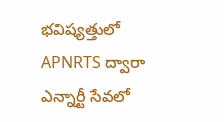భవిష్యత్తులో APNRTS ద్వారా ఎన్నార్టీ సేవలో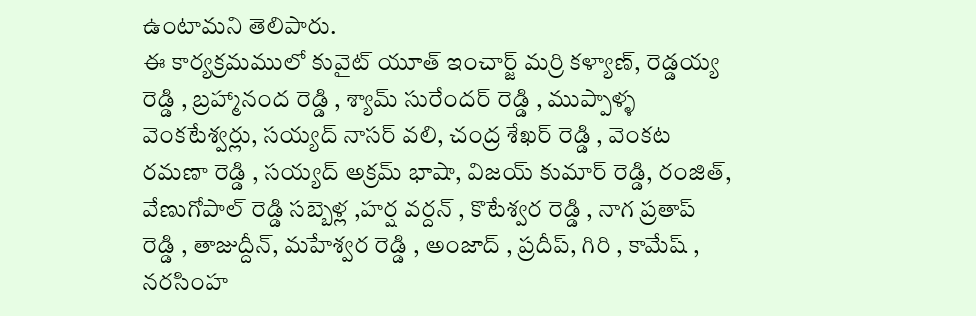ఉంటామని తెలిపారు.
ఈ కార్యక్రమములో కువైట్ యూత్ ఇంచార్జ్ మర్రి కళ్యాణ్, రెడ్డయ్య రెడ్డి , బ్రహ్మానంద రెడ్డి , శ్యామ్ సురేందర్ రెడ్డి , ముప్పాళ్ళ వెంకటేశ్వర్లు, సయ్యద్ నాసర్ వలి, చంద్ర శేఖర్ రెడ్డి , వెంకట రమణా రెడ్డి , సయ్యద్ అక్రమ్ భాషా, విజయ్ కుమార్ రెడ్డి, రంజిత్, వేణుగోపాల్ రెడ్డి సబ్బెళ్ల ,హర్ష వర్దన్ , కొటేశ్వర రెడ్డి , నాగ ప్రతాప్ రెడ్డి , తాజుద్దీన్, మహేశ్వర రెడ్డి , అంజాద్ , ప్రదీప్, గిరి , కామేష్ , నరసింహ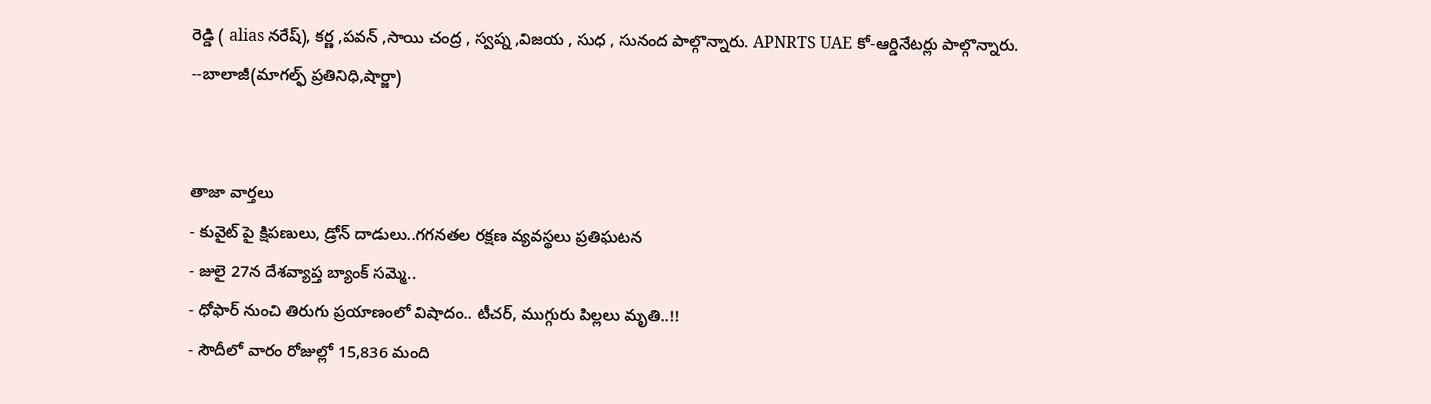రెడ్డి ( alias నరేష్), కర్ణ ,పవన్ ,సాయి చంద్ర , స్వప్న ,విజయ , సుధ , సునంద పాల్గొన్నారు. APNRTS UAE కో-ఆర్డినేటర్లు పాల్గొన్నారు.
--బాలాజీ(మాగల్ఫ్ ప్రతినిధి,షార్జా)


తాజా వార్తలు
- కువైట్ పై క్షిపణులు, డ్రోన్ దాడులు..గగనతల రక్షణ వ్యవస్థలు ప్రతిఘటన
- జులై 27న దేశవ్యాప్త బ్యాంక్ సమ్మె..
- ధోఫార్ నుంచి తిరుగు ప్రయాణంలో విషాదం.. టీచర్, ముగ్గురు పిల్లలు మృతి..!!
- సౌదీలో వారం రోజుల్లో 15,836 మంది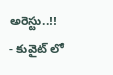అరెస్టు..!!
- కువైట్ లో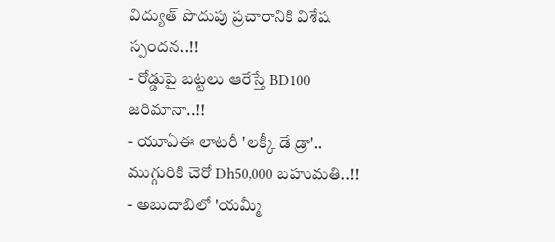విద్యుత్ పొదుపు ప్రచారానికి విశేష స్పందన..!!
- రోడ్డుపై బట్టలు ఆరేస్తే BD100 జరిమానా..!!
- యూఏఈ లాటరీ 'లక్కీ డే డ్రా'.. ముగ్గురికి చెరో Dh50,000 బహుమతి..!!
- అబుదాబిలో 'యమ్మీ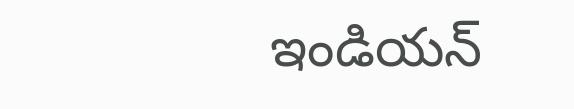ఇండియన్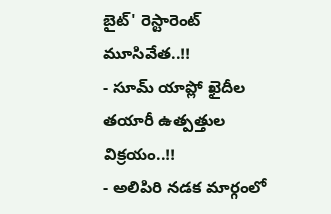బైట్' రెస్టారెంట్ మూసివేత..!!
- సూమ్ యాప్లో ఖైదీల తయారీ ఉత్పత్తుల విక్రయం..!!
- అలిపిరి నడక మార్గంలో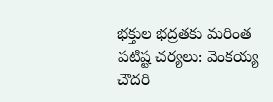భక్తుల భద్రతకు మరింత పటిష్ట చర్యలు: వెంకయ్య చౌదరి